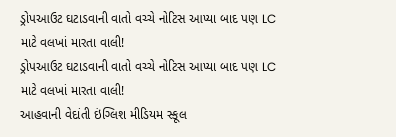ડ્રોપઆઉટ ઘટાડવાની વાતો વચ્ચે નોટિસ આપ્યા બાદ પણ LC માટે વલખાં મારતા વાલી!
ડ્રોપઆઉટ ઘટાડવાની વાતો વચ્ચે નોટિસ આપ્યા બાદ પણ LC માટે વલખાં મારતા વાલી!
આહવાની વેદાંતી ઇંગ્લિશ મીડિયમ સ્કૂલ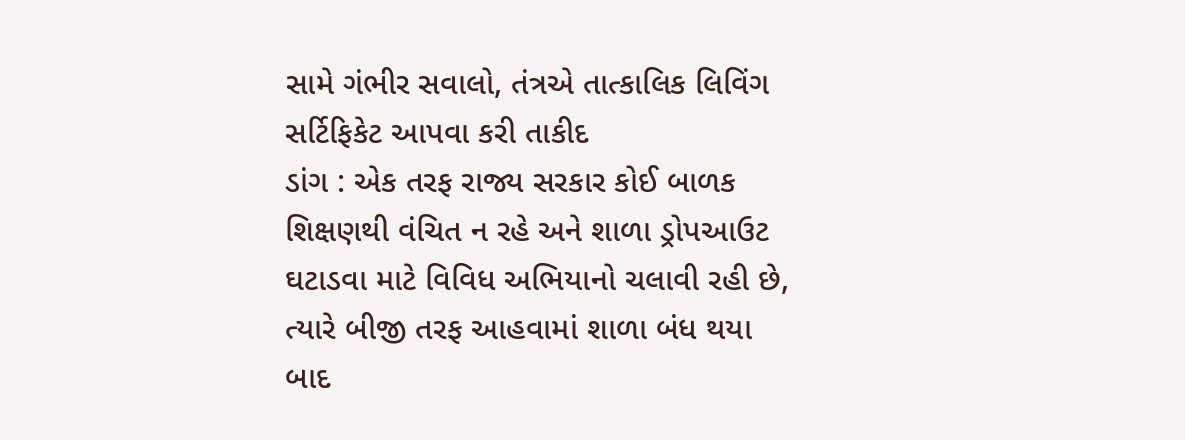સામે ગંભીર સવાલો, તંત્રએ તાત્કાલિક લિવિંગ સર્ટિફિકેટ આપવા કરી તાકીદ
ડાંગ : એક તરફ રાજ્ય સરકાર કોઈ બાળક શિક્ષણથી વંચિત ન રહે અને શાળા ડ્રોપઆઉટ ઘટાડવા માટે વિવિધ અભિયાનો ચલાવી રહી છે, ત્યારે બીજી તરફ આહવામાં શાળા બંધ થયા બાદ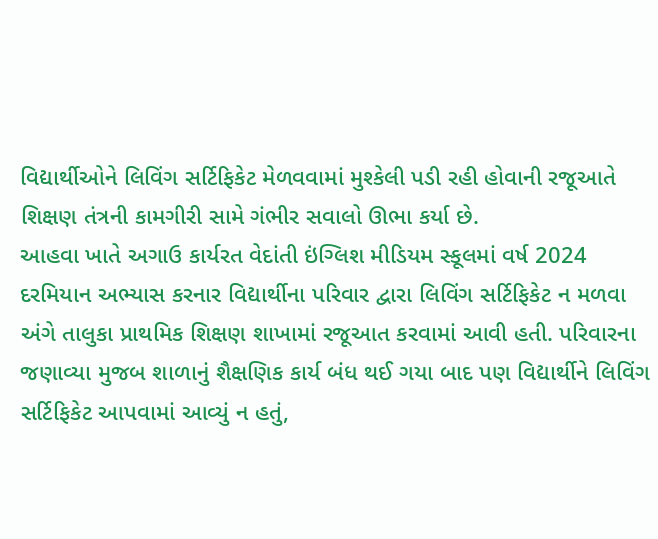વિદ્યાર્થીઓને લિવિંગ સર્ટિફિકેટ મેળવવામાં મુશ્કેલી પડી રહી હોવાની રજૂઆતે શિક્ષણ તંત્રની કામગીરી સામે ગંભીર સવાલો ઊભા કર્યા છે.
આહવા ખાતે અગાઉ કાર્યરત વેદાંતી ઇંગ્લિશ મીડિયમ સ્કૂલમાં વર્ષ 2024 દરમિયાન અભ્યાસ કરનાર વિદ્યાર્થીના પરિવાર દ્વારા લિવિંગ સર્ટિફિકેટ ન મળવા અંગે તાલુકા પ્રાથમિક શિક્ષણ શાખામાં રજૂઆત કરવામાં આવી હતી. પરિવારના જણાવ્યા મુજબ શાળાનું શૈક્ષણિક કાર્ય બંધ થઈ ગયા બાદ પણ વિદ્યાર્થીને લિવિંગ સર્ટિફિકેટ આપવામાં આવ્યું ન હતું,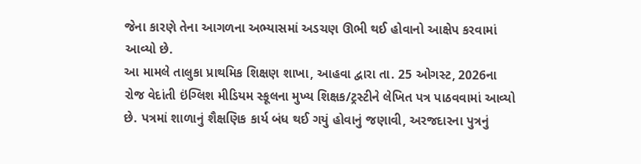જેના કારણે તેના આગળના અભ્યાસમાં અડચણ ઊભી થઈ હોવાનો આક્ષેપ કરવામાં આવ્યો છે.
આ મામલે તાલુકા પ્રાથમિક શિક્ષણ શાખા, આહવા દ્વારા તા. 25 ઓગસ્ટ, 2026ના રોજ વેદાંતી ઇંગ્લિશ મીડિયમ સ્કૂલના મુખ્ય શિક્ષક/ટ્રસ્ટીને લેખિત પત્ર પાઠવવામાં આવ્યો છે. પત્રમાં શાળાનું શૈક્ષણિક કાર્ય બંધ થઈ ગયું હોવાનું જણાવી, અરજદારના પુત્રનું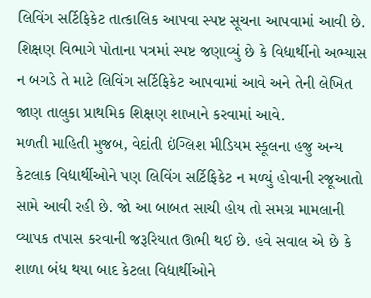લિવિંગ સર્ટિફિકેટ તાત્કાલિક આપવા સ્પષ્ટ સૂચના આપવામાં આવી છે. શિક્ષણ વિભાગે પોતાના પત્રમાં સ્પષ્ટ જણાવ્યું છે કે વિદ્યાર્થીનો અભ્યાસ ન બગડે તે માટે લિવિંગ સર્ટિફિકેટ આપવામાં આવે અને તેની લેખિત જાણ તાલુકા પ્રાથમિક શિક્ષણ શાખાને કરવામાં આવે.
મળતી માહિતી મુજબ, વેદાંતી ઇંગ્લિશ મીડિયમ સ્કૂલના હજુ અન્ય કેટલાક વિદ્યાર્થીઓને પણ લિવિંગ સર્ટિફિકેટ ન મળ્યું હોવાની રજૂઆતો સામે આવી રહી છે. જો આ બાબત સાચી હોય તો સમગ્ર મામલાની વ્યાપક તપાસ કરવાની જરૂરિયાત ઊભી થઈ છે. હવે સવાલ એ છે કે શાળા બંધ થયા બાદ કેટલા વિદ્યાર્થીઓને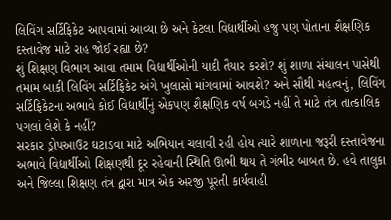લિવિંગ સર્ટિફિકેટ આપવામાં આવ્યા છે અને કેટલા વિદ્યાર્થીઓ હજુ પણ પોતાના શૈક્ષણિક દસ્તાવેજ માટે રાહ જોઈ રહ્યા છે?
શું શિક્ષણ વિભાગ આવા તમામ વિદ્યાર્થીઓની યાદી તૈયાર કરશે? શું શાળા સંચાલન પાસેથી તમામ બાકી લિવિંગ સર્ટિફિકેટ અંગે ખુલાસો માંગવામાં આવશે? અને સૌથી મહત્વનું, લિવિંગ સર્ટિફિકેટના અભાવે કોઈ વિદ્યાર્થીનું એકપણ શૈક્ષણિક વર્ષ બગડે નહીં તે માટે તંત્ર તાત્કાલિક પગલાં લેશે કે નહીં?
સરકાર ડ્રોપઆઉટ ઘટાડવા માટે અભિયાન ચલાવી રહી હોય ત્યારે શાળાના જરૂરી દસ્તાવેજના અભાવે વિદ્યાર્થીઓ શિક્ષણથી દૂર રહેવાની સ્થિતિ ઊભી થાય તે ગંભીર બાબત છે. હવે તાલુકા અને જિલ્લા શિક્ષણ તંત્ર દ્વારા માત્ર એક અરજી પૂરતી કાર્યવાહી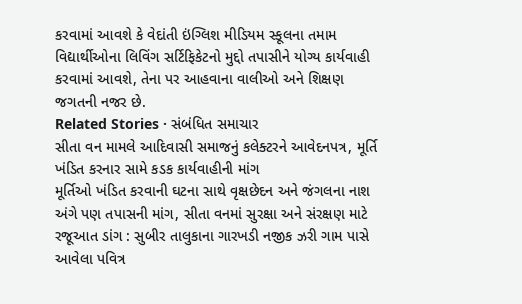કરવામાં આવશે કે વેદાંતી ઇંગ્લિશ મીડિયમ સ્કૂલના તમામ વિદ્યાર્થીઓના લિવિંગ સર્ટિફિકેટનો મુદ્દો તપાસીને યોગ્ય કાર્યવાહી કરવામાં આવશે, તેના પર આહવાના વાલીઓ અને શિક્ષણ જગતની નજર છે.
Related Stories · સંબંધિત સમાચાર
સીતા વન મામલે આદિવાસી સમાજનું કલેક્ટરને આવેદનપત્ર, મૂર્તિ ખંડિત કરનાર સામે કડક કાર્યવાહીની માંગ
મૂર્તિઓ ખંડિત કરવાની ઘટના સાથે વૃક્ષછેદન અને જંગલના નાશ અંગે પણ તપાસની માંગ, સીતા વનમાં સુરક્ષા અને સંરક્ષણ માટે રજૂઆત ડાંગ : સુબીર તાલુકાના ગારખડી નજીક ઝરી ગામ પાસે આવેલા પવિત્ર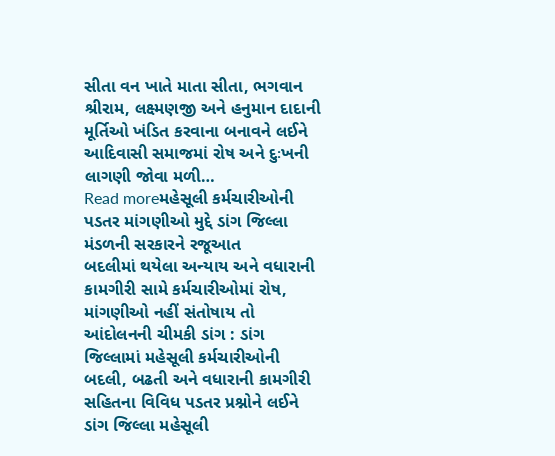સીતા વન ખાતે માતા સીતા, ભગવાન શ્રીરામ, લક્ષ્મણજી અને હનુમાન દાદાની મૂર્તિઓ ખંડિત કરવાના બનાવને લઈને આદિવાસી સમાજમાં રોષ અને દુઃખની લાગણી જોવા મળી…
Read moreમહેસૂલી કર્મચારીઓની પડતર માંગણીઓ મુદ્દે ડાંગ જિલ્લા મંડળની સરકારને રજૂઆત
બદલીમાં થયેલા અન્યાય અને વધારાની કામગીરી સામે કર્મચારીઓમાં રોષ, માંગણીઓ નહીં સંતોષાય તો આંદોલનની ચીમકી ડાંગ : ડાંગ જિલ્લામાં મહેસૂલી કર્મચારીઓની બદલી, બઢતી અને વધારાની કામગીરી સહિતના વિવિધ પડતર પ્રશ્નોને લઈને ડાંગ જિલ્લા મહેસૂલી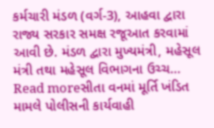કર્મચારી મંડળ (વર્ગ-3), આહવા દ્વારા રાજ્ય સરકાર સમક્ષ રજૂઆત કરવામાં આવી છે. મંડળ દ્વારા મુખ્યમંત્રી, મહેસૂલ મંત્રી તથા મહેસૂલ વિભાગના ઉચ્ચ…
Read moreસીતા વનમાં મૂર્તિ ખંડિત મામલે પોલીસની કાર્યવાહી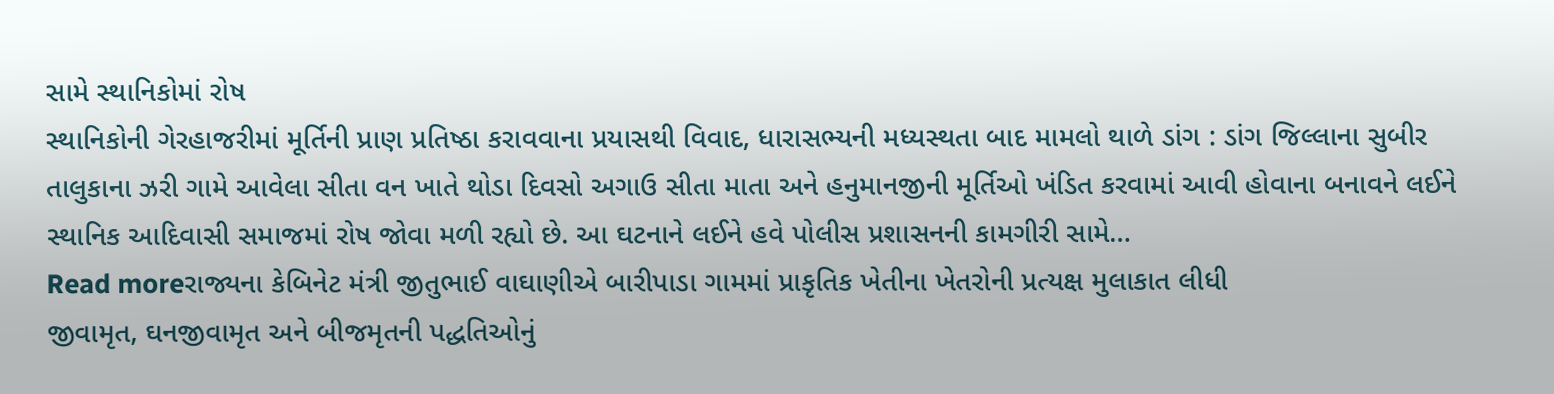સામે સ્થાનિકોમાં રોષ
સ્થાનિકોની ગેરહાજરીમાં મૂર્તિની પ્રાણ પ્રતિષ્ઠા કરાવવાના પ્રયાસથી વિવાદ, ધારાસભ્યની મધ્યસ્થતા બાદ મામલો થાળે ડાંગ : ડાંગ જિલ્લાના સુબીર તાલુકાના ઝરી ગામે આવેલા સીતા વન ખાતે થોડા દિવસો અગાઉ સીતા માતા અને હનુમાનજીની મૂર્તિઓ ખંડિત કરવામાં આવી હોવાના બનાવને લઈને સ્થાનિક આદિવાસી સમાજમાં રોષ જોવા મળી રહ્યો છે. આ ઘટનાને લઈને હવે પોલીસ પ્રશાસનની કામગીરી સામે…
Read moreરાજ્યના કેબિનેટ મંત્રી જીતુભાઈ વાઘાણીએ બારીપાડા ગામમાં પ્રાકૃતિક ખેતીના ખેતરોની પ્રત્યક્ષ મુલાકાત લીધી
જીવામૃત, ઘનજીવામૃત અને બીજમૃતની પદ્ધતિઓનું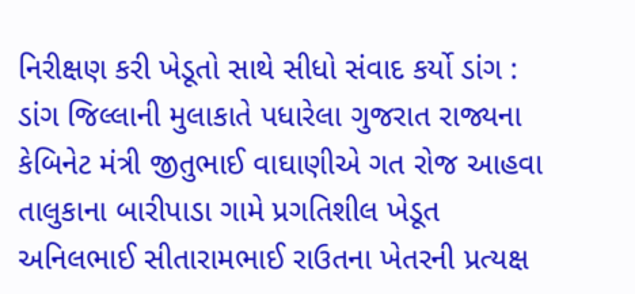નિરીક્ષણ કરી ખેડૂતો સાથે સીધો સંવાદ કર્યો ડાંગ : ડાંગ જિલ્લાની મુલાકાતે પધારેલા ગુજરાત રાજ્યના કેબિનેટ મંત્રી જીતુભાઈ વાઘાણીએ ગત રોજ આહવા તાલુકાના બારીપાડા ગામે પ્રગતિશીલ ખેડૂત અનિલભાઈ સીતારામભાઈ રાઉતના ખેતરની પ્રત્યક્ષ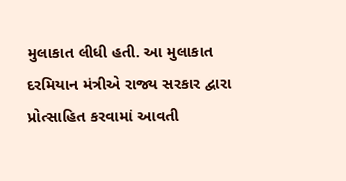મુલાકાત લીધી હતી. આ મુલાકાત દરમિયાન મંત્રીએ રાજ્ય સરકાર દ્વારા પ્રોત્સાહિત કરવામાં આવતી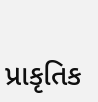પ્રાકૃતિક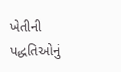ખેતીની પદ્ધતિઓનું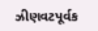ઝીણવટપૂર્વક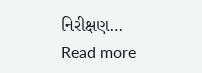નિરીક્ષણ…
Read more